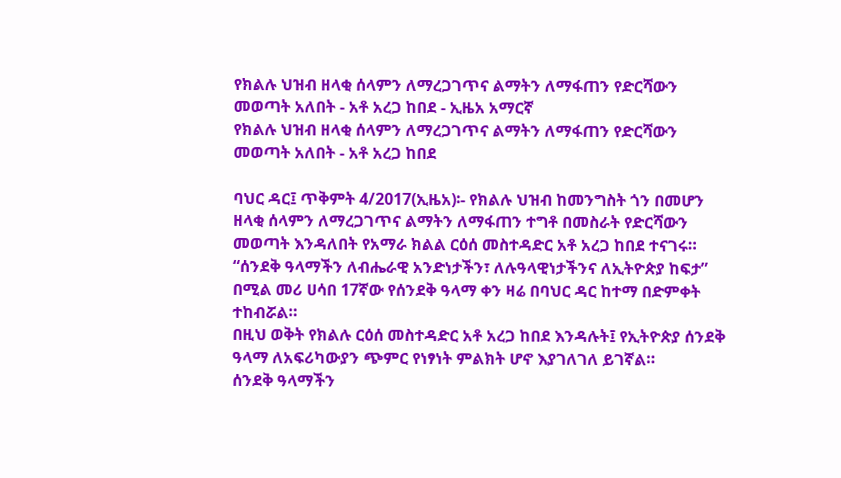የክልሉ ህዝብ ዘላቂ ሰላምን ለማረጋገጥና ልማትን ለማፋጠን የድርሻውን መወጣት አለበት - አቶ አረጋ ከበደ - ኢዜአ አማርኛ
የክልሉ ህዝብ ዘላቂ ሰላምን ለማረጋገጥና ልማትን ለማፋጠን የድርሻውን መወጣት አለበት - አቶ አረጋ ከበደ

ባህር ዳር፤ ጥቅምት 4/2017(ኢዜአ)፡- የክልሉ ህዝብ ከመንግስት ጎን በመሆን ዘላቂ ሰላምን ለማረጋገጥና ልማትን ለማፋጠን ተግቶ በመስራት የድርሻውን መወጣት እንዳለበት የአማራ ክልል ርዕሰ መስተዳድር አቶ አረጋ ከበደ ተናገሩ።
“ሰንደቅ ዓላማችን ለብሔራዊ አንድነታችን፣ ለሉዓላዊነታችንና ለኢትዮጵያ ከፍታ” በሚል መሪ ሀሳበ 17ኛው የሰንደቅ ዓላማ ቀን ዛሬ በባህር ዳር ከተማ በድምቀት ተከብሯል።
በዚህ ወቅት የክልሉ ርዕሰ መስተዳድር አቶ አረጋ ከበደ እንዳሉት፤ የኢትዮጵያ ሰንደቅ ዓላማ ለአፍሪካውያን ጭምር የነፃነት ምልክት ሆኖ እያገለገለ ይገኛል።
ሰንደቅ ዓላማችን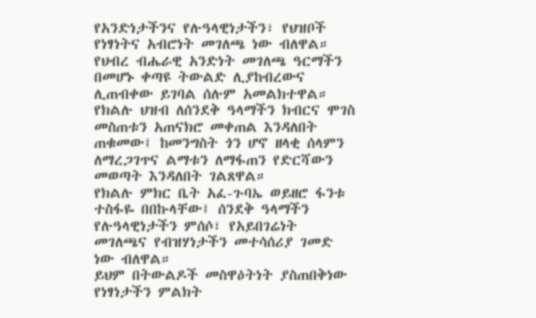የአንድነታችንና የሉዓላዊነታችን፣ የህዝቦች የነፃነትና አብሮነት መገለጫ ነው ብለዋል።
የህብረ ብሔራዊ አንድነት መገለጫ ዓርማችን በመሆኑ ቀጣዩ ትውልድ ሊያከብረውና ሊጠብቀው ይገባል ሰሉም አመልክተዋል።
የክልሉ ህዝብ ለሰንደቅ ዓላማችን ክብርና ሞገስ መስጠቱን አጠናክሮ መቀጠል እንዳለበት ጠቁመው፤ ከመንግስት ጎን ሆኖ ዘላቂ ሰላምን ለማረጋገጥና ልማቱን ለማፋጠን የድርሻውን መወጣት እንዳለበት ገልጸዋል።
የክልሉ ምክር ቤት አፈ-ጉባኤ ወይዘሮ ፋንቱ ተስፋዬ በበኩላቸው፤ ሰንደቅ ዓላማችን የሉዓላዊነታችን ምሰሶ፣ የአይበገሬነት መገለጫና የብዝሃነታችን መተሳሰሪያ ገመድ ነው ብለዋል።
ይህም በትውልዶች መስዋዕትነት ያስጠበቅነው የነፃነታችን ምልክት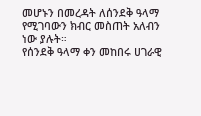መሆኑን በመረዳት ለሰንደቅ ዓላማ የሚገባውን ክብር መስጠት አለብን ነው ያሉት።
የሰንደቅ ዓላማ ቀን መከበሩ ሀገራዊ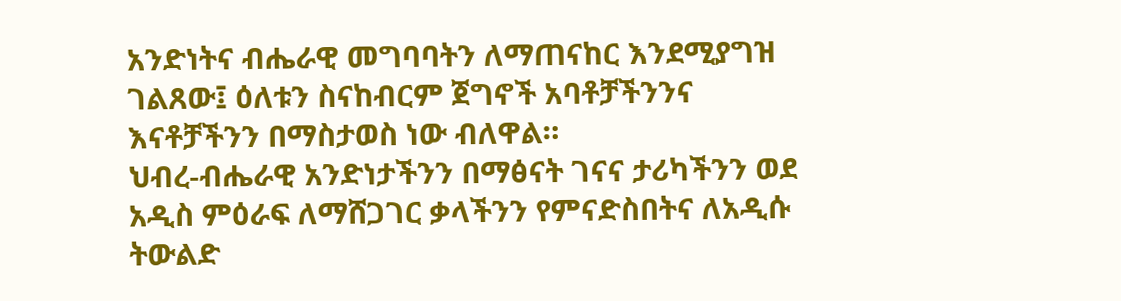አንድነትና ብሔራዊ መግባባትን ለማጠናከር እንደሚያግዝ ገልጸው፤ ዕለቱን ስናከብርም ጀግኖች አባቶቻችንንና እናቶቻችንን በማስታወስ ነው ብለዋል።
ህብረ-ብሔራዊ አንድነታችንን በማፅናት ገናና ታሪካችንን ወደ አዲስ ምዕራፍ ለማሸጋገር ቃላችንን የምናድስበትና ለአዲሱ ትውልድ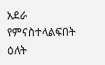አደራ የምናስተላልፍበት ዕለት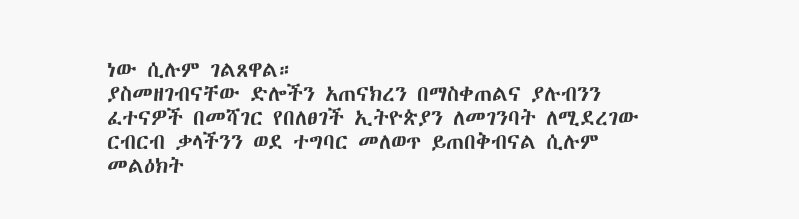ነው ሲሉም ገልጸዋል።
ያስመዘገብናቸው ድሎችን አጠናክረን በማስቀጠልና ያሉብንን ፈተናዎች በመሻገር የበለፀገች ኢትዮጵያን ለመገንባት ለሚደረገው ርብርብ ቃላችንን ወደ ተግባር መለወጥ ይጠበቅብናል ሲሉም መልዕክት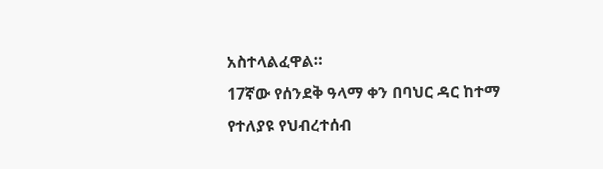አስተላልፈዋል።
17ኛው የሰንደቅ ዓላማ ቀን በባህር ዳር ከተማ የተለያዩ የህብረተሰብ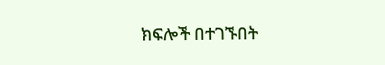ክፍሎች በተገኙበት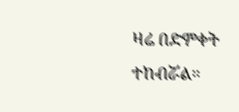ዛሬ በድምቀት ተከብሯል።